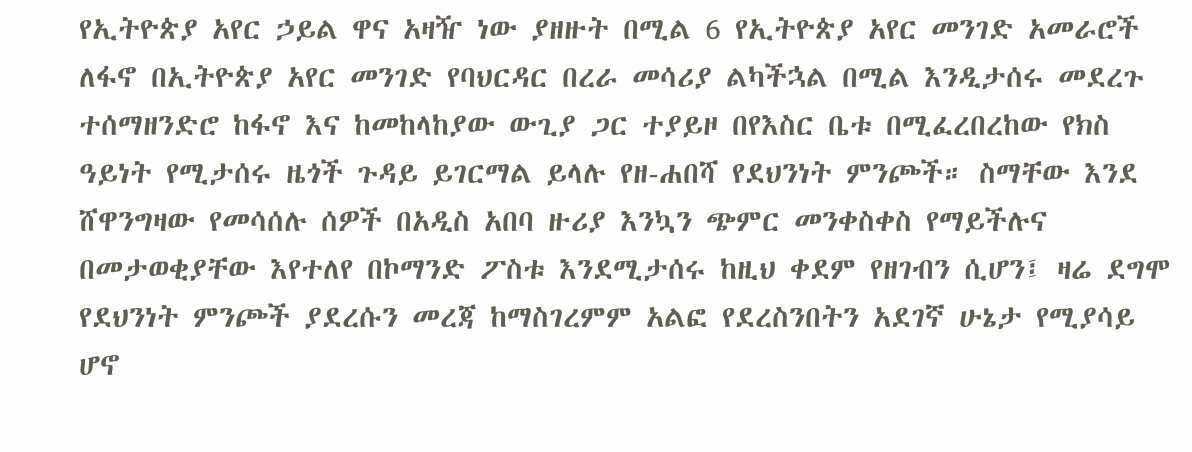የኢትዮጵያ አየር ኃይል ዋና አዛዥ ነው ያዘዙት በሚል 6 የኢትዮጵያ አየር መንገድ አመራሮች ለፋኖ በኢትዮጵያ አየር መንገድ የባህርዳር በረራ መሳሪያ ልካችኋል በሚል እንዲታሰሩ መደረጉ ተሰማዘንድሮ ከፋኖ እና ከመከላከያው ውጊያ ጋር ተያይዞ በየእስር ቤቱ በሚፈረበረከው የክስ ዓይነት የሚታሰሩ ዜጎች ጉዳይ ይገርማል ይላሉ የዘ-ሐበሻ የደህንነት ምንጮች። ስማቸው እንደ ሸዋንግዛው የመሳሰሉ ሰዎች በአዲስ አበባ ዙሪያ እንኳን ጭምር መንቀስቀስ የማይችሉና በመታወቂያቸው እየተለየ በኮማንድ ፖስቱ እንደሚታሰሩ ከዚህ ቀደም የዘገብን ሲሆን፤ ዛሬ ደግሞ የደህንነት ምንጮች ያደረሱን መረጃ ከማስገረምም አልፎ የደረስንበትን አደገኛ ሁኔታ የሚያሳይ ሆኖ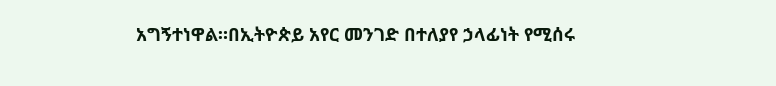አግኝተነዋል።በኢትዮጵይ አየር መንገድ በተለያየ ኃላፊነት የሚሰሩ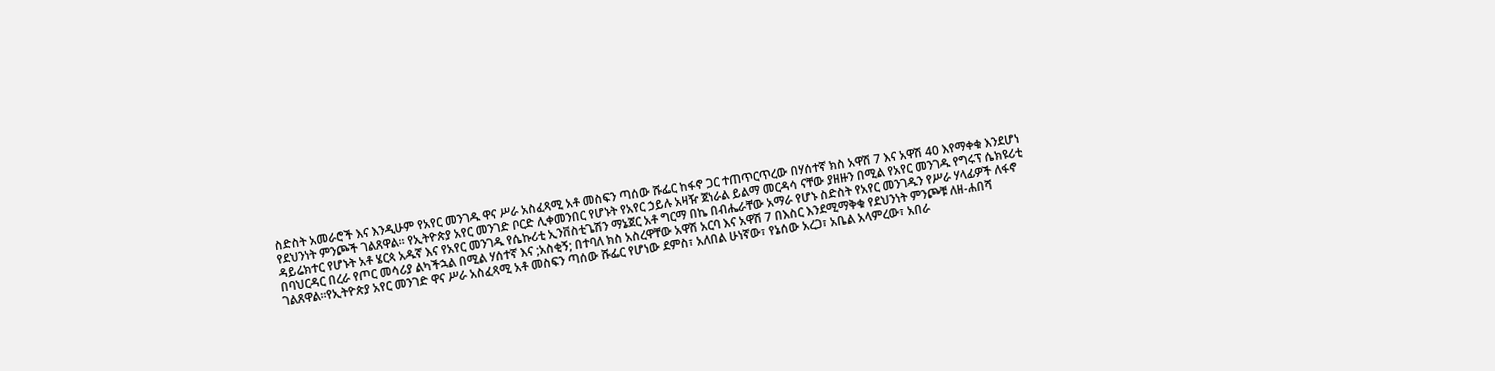ስድስት አመራሮች እና እንዲሁም የአየር መንገዱ ዋና ሥራ አስፈጻሚ አቶ መስፍን ጣሰው ሹፌር ከፋኖ ጋር ተጠጥርጥረው በሃሰተኛ ክስ አዋሽ 7 እና አዋሽ 40 እየማቀቁ እንደሆነ የደህንነት ምንጮች ገልጸዋል። የኢትዮጵያ አየር መንገድ ቦርድ ሊቀመንበር የሆኑት የአየር ኃይሉ አዛዥ ጀነራል ይልማ መርዳሳ ናቸው ያዘዙን በሚል የአየር መንገዱ የግሩፕ ሴክዩሪቲ ዳይሬክተር የሆኑት አቶ ሄርጳ አዱኛ እና የአየር መንገዱ የሴኩሪቲ ኢንቨስቲጌሽን ማኔጀር አቶ ግርማ በኬ በብሔራቸው አማራ የሆኑ ስድስት የአየር መንገዱን የሥራ ሃላፊዎች ለፋኖ በባህርዳር በረራ የጦር መሳሪያ ልካችኋል በሚል ሃሰተኛ እና ;አስቂኝ; በተባለ ክስ አስረዋቸው አዋሽ አርባ እና አዋሽ 7 በእስር እንደሚማቅቁ የደህንነት ምንጮቹ ለዘ-ሐበሻ ገልጸዋል።የኢትዮጵያ አየር መንገድ ዋና ሥራ አስፈጻሚ አቶ መስፍን ጣሰው ሹፌር የሆነው ደምስ፣ አለበል ሁነኛው፣ የኔሰው አረጋ፣ አቤል አላምረው፣ አበራ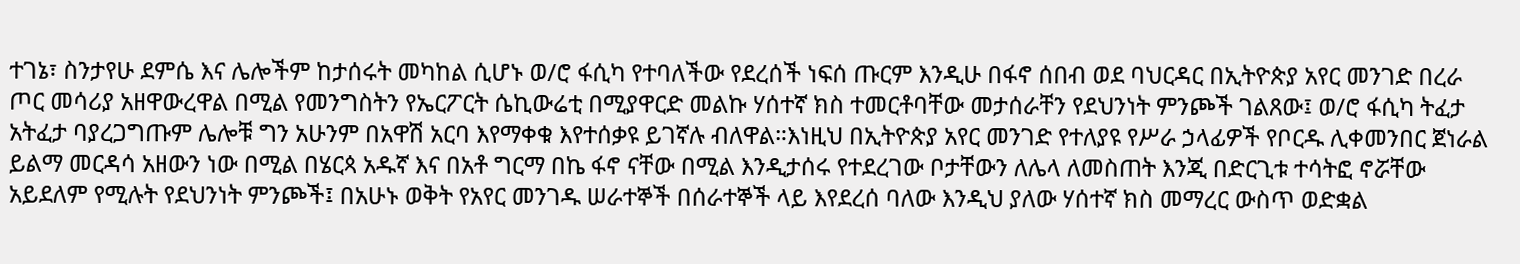ተገኔ፣ ስንታየሁ ደምሴ እና ሌሎችም ከታሰሩት መካከል ሲሆኑ ወ/ሮ ፋሲካ የተባለችው የደረሰች ነፍሰ ጡርም እንዲሁ በፋኖ ሰበብ ወደ ባህርዳር በኢትዮጵያ አየር መንገድ በረራ ጦር መሳሪያ አዘዋውረዋል በሚል የመንግስትን የኤርፖርት ሴኪውሬቲ በሚያዋርድ መልኩ ሃሰተኛ ክስ ተመርቶባቸው መታሰራቸን የደህንነት ምንጮች ገልጸው፤ ወ/ሮ ፋሲካ ትፈታ አትፈታ ባያረጋግጡም ሌሎቹ ግን አሁንም በአዋሽ አርባ እየማቀቁ እየተሰቃዩ ይገኛሉ ብለዋል።እነዚህ በኢትዮጵያ አየር መንገድ የተለያዩ የሥራ ኃላፊዎች የቦርዱ ሊቀመንበር ጀነራል ይልማ መርዳሳ አዘውን ነው በሚል በሄርጳ አዱኛ እና በአቶ ግርማ በኬ ፋኖ ናቸው በሚል እንዲታሰሩ የተደረገው ቦታቸውን ለሌላ ለመስጠት እንጂ በድርጊቱ ተሳትፎ ኖሯቸው አይደለም የሚሉት የደህንነት ምንጮች፤ በአሁኑ ወቅት የአየር መንገዱ ሠራተኞች በሰራተኞች ላይ እየደረሰ ባለው እንዲህ ያለው ሃሰተኛ ክስ መማረር ውስጥ ወድቋል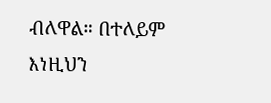ብለዋል። በተለይም እነዚህን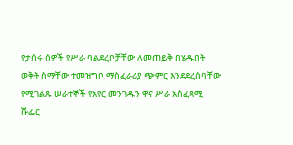የታሰሩ ሰዎች የሥራ ባልደረቦቻቸው ለመጠይቅ በሄዱበት ወቅት ስማቸው ተመዝግቦ ማስፈራሪያ ጭምር እንደደረሰባቸው የሚገልጹ ሠራተኞች የአየር መንገዱን ዋና ሥራ አስፈጻሚ ሹፌር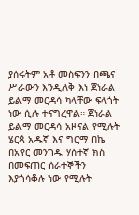ያሰሩትም አቶ መስፍንን በጫና ሥራውን እንዲለቅ እነ ጀነራል ይልማ መርዳሳ ካላቸው ፍላጎት ነው ሲሉ ተናግረዋል። ጀነራል ይልማ መርዳሳ አዞናል የሚሉት ሄርጳ አዱኛ እና ግርማ በኬ በአየር መንገዱ ሃሰተኛ ክስ በመፍጠር ሰራተኞችን እያጎሳቆሉ ነው የሚሉት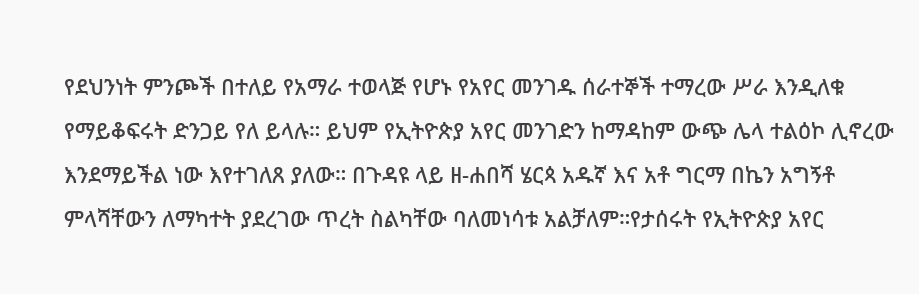የደህንነት ምንጮች በተለይ የአማራ ተወላጅ የሆኑ የአየር መንገዱ ሰራተኞች ተማረው ሥራ እንዲለቁ የማይቆፍሩት ድንጋይ የለ ይላሉ። ይህም የኢትዮጵያ አየር መንገድን ከማዳከም ውጭ ሌላ ተልዕኮ ሊኖረው እንደማይችል ነው እየተገለጸ ያለው። በጉዳዩ ላይ ዘ-ሐበሻ ሄርጳ አዱኛ እና አቶ ግርማ በኬን አግኝቶ ምላሻቸውን ለማካተት ያደረገው ጥረት ስልካቸው ባለመነሳቱ አልቻለም።የታሰሩት የኢትዮጵያ አየር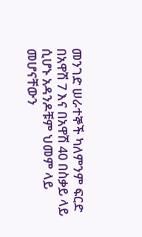መንገድ ሠራተኞች ካለምንም ፍርድ በአዋሽ 7 እና በአዋሽ 40 በስቃይ ላይ ሲሆኑ አዳንዶቹም ህመም ላይ መሆናቸውን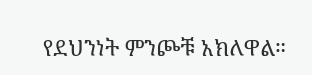የደህንነት ምንጮቹ አክለዋል።